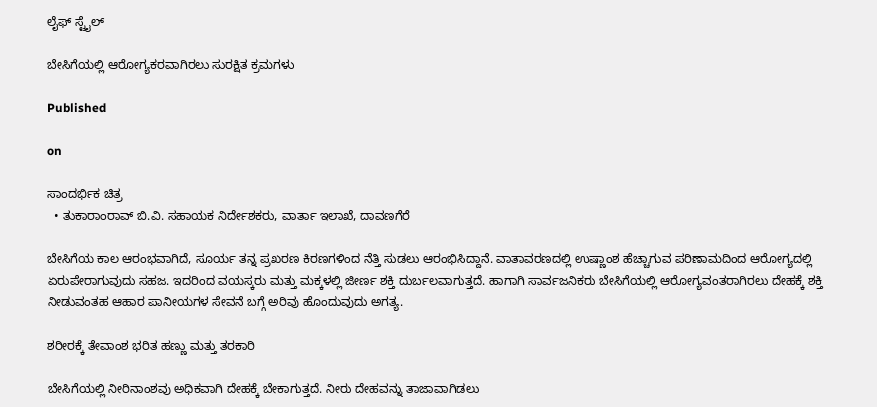ಲೈಫ್ ಸ್ಟೈಲ್

ಬೇಸಿಗೆಯಲ್ಲಿ ಆರೋಗ್ಯಕರವಾಗಿರಲು ಸುರಕ್ಷಿತ ಕ್ರಮಗಳು

Published

on

ಸಾಂದರ್ಭಿಕ ಚಿತ್ರ
  • ತುಕಾರಾಂರಾವ್ ಬಿ.ವಿ. ಸಹಾಯಕ ನಿರ್ದೇಶಕರು, ವಾರ್ತಾ ಇಲಾಖೆ, ದಾವಣಗೆರೆ

ಬೇಸಿಗೆಯ ಕಾಲ ಆರಂಭವಾಗಿದೆ, ಸೂರ್ಯ ತನ್ನ ಪ್ರಖರಣ ಕಿರಣಗಳಿಂದ ನೆತ್ತಿ ಸುಡಲು ಆರಂಭಿಸಿದ್ದಾನೆ. ವಾತಾವರಣದಲ್ಲಿ ಉಷ್ಣಾಂಶ ಹೆಚ್ಚಾಗುವ ಪರಿಣಾಮದಿಂದ ಆರೋಗ್ಯದಲ್ಲಿ ಏರುಪೇರಾಗುವುದು ಸಹಜ. ಇದರಿಂದ ವಯಸ್ಕರು ಮತ್ತು ಮಕ್ಕಳಲ್ಲಿ ಜೀರ್ಣ ಶಕ್ತಿ ದುರ್ಬಲವಾಗುತ್ತದೆ. ಹಾಗಾಗಿ ಸಾರ್ವಜನಿಕರು ಬೇಸಿಗೆಯಲ್ಲಿ ಆರೋಗ್ಯವಂತರಾಗಿರಲು ದೇಹಕ್ಕೆ ಶಕ್ತಿ ನೀಡುವಂತಹ ಆಹಾರ ಪಾನೀಯಗಳ ಸೇವನೆ ಬಗ್ಗೆ ಅರಿವು ಹೊಂದುವುದು ಅಗತ್ಯ.

ಶರೀರಕ್ಕೆ ತೇವಾಂಶ ಭರಿತ ಹಣ್ಣು ಮತ್ತು ತರಕಾರಿ

ಬೇಸಿಗೆಯಲ್ಲಿ ನೀರಿನಾಂಶವು ಅಧಿಕವಾಗಿ ದೇಹಕ್ಕೆ ಬೇಕಾಗುತ್ತದೆ. ನೀರು ದೇಹವನ್ನು ತಾಜಾವಾಗಿಡಲು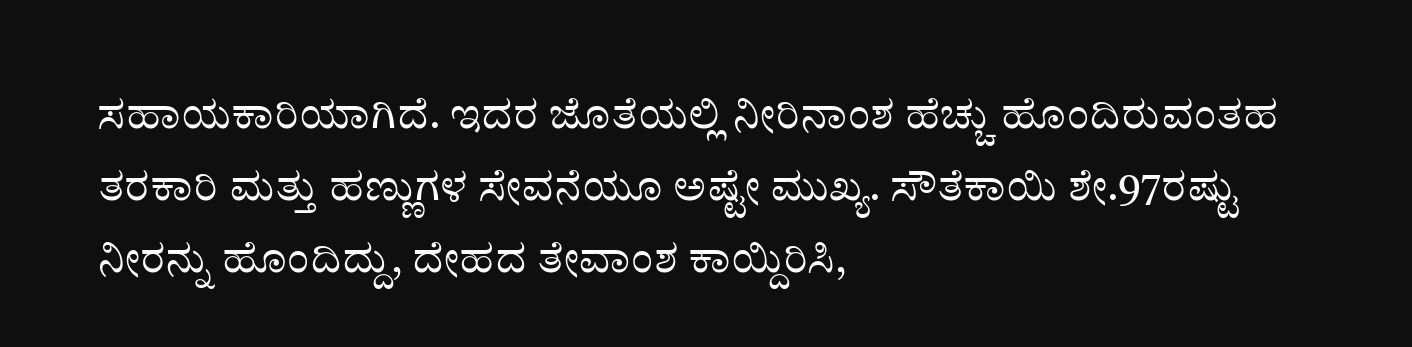ಸಹಾಯಕಾರಿಯಾಗಿದೆ. ಇದರ ಜೊತೆಯಲ್ಲಿ ನೀರಿನಾಂಶ ಹೆಚ್ಚು ಹೊಂದಿರುವಂತಹ ತರಕಾರಿ ಮತ್ತು ಹಣ್ಣುಗಳ ಸೇವನೆಯೂ ಅಷ್ಟೇ ಮುಖ್ಯ. ಸೌತೆಕಾಯಿ ಶೇ.97ರಷ್ಟು ನೀರನ್ನು ಹೊಂದಿದ್ದು, ದೇಹದ ತೇವಾಂಶ ಕಾಯ್ದಿರಿಸಿ,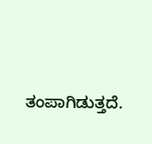ತಂಪಾಗಿಡುತ್ತದೆ.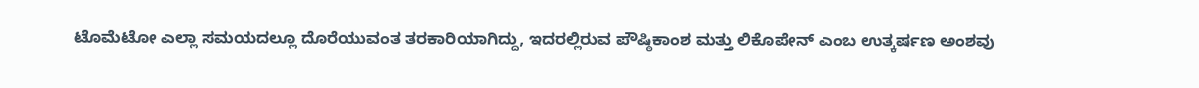ಟೊಮೆಟೋ ಎಲ್ಲಾ ಸಮಯದಲ್ಲೂ ದೊರೆಯುವಂತ ತರಕಾರಿಯಾಗಿದ್ದು, ಇದರಲ್ಲಿರುವ ಪೌಷ್ಠಿಕಾಂಶ ಮತ್ತು ಲಿಕೊಪೇನ್ ಎಂಬ ಉತ್ಕರ್ಷಣ ಅಂಶವು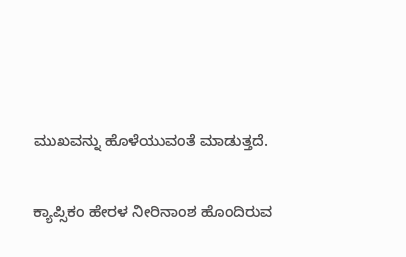ಮುಖವನ್ನು ಹೊಳೆಯುವಂತೆ ಮಾಡುತ್ತದೆ.

ಕ್ಯಾಪ್ಸಿಕಂ ಹೇರಳ ನೀರಿನಾಂಶ ಹೊಂದಿರುವ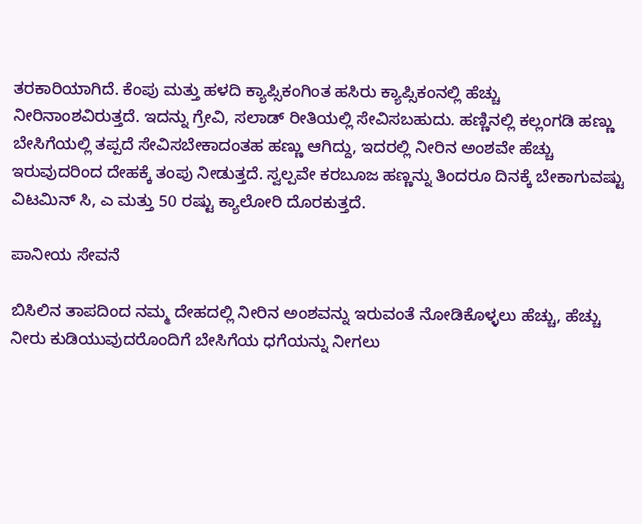ತರಕಾರಿಯಾಗಿದೆ. ಕೆಂಪು ಮತ್ತು ಹಳದಿ ಕ್ಯಾಪ್ಸಿಕಂಗಿಂತ ಹಸಿರು ಕ್ಯಾಪ್ಸಿಕಂನಲ್ಲಿ ಹೆಚ್ಚು ನೀರಿನಾಂಶವಿರುತ್ತದೆ. ಇದನ್ನು ಗ್ರೇವಿ, ಸಲಾಡ್ ರೀತಿಯಲ್ಲಿ ಸೇವಿಸಬಹುದು. ಹಣ್ಣಿನಲ್ಲಿ ಕಲ್ಲಂಗಡಿ ಹಣ್ಣು ಬೇಸಿಗೆಯಲ್ಲಿ ತಪ್ಪದೆ ಸೇವಿಸಬೇಕಾದಂತಹ ಹಣ್ಣು ಆಗಿದ್ದು, ಇದರಲ್ಲಿ ನೀರಿನ ಅಂಶವೇ ಹೆಚ್ಚು ಇರುವುದರಿಂದ ದೇಹಕ್ಕೆ ತಂಪು ನೀಡುತ್ತದೆ. ಸ್ವಲ್ಪವೇ ಕರಬೂಜ ಹಣ್ಣನ್ನು ತಿಂದರೂ ದಿನಕ್ಕೆ ಬೇಕಾಗುವಷ್ಟು ವಿಟಮಿನ್ ಸಿ, ಎ ಮತ್ತು 50 ರಷ್ಟು ಕ್ಯಾಲೋರಿ ದೊರಕುತ್ತದೆ.

ಪಾನೀಯ ಸೇವನೆ

ಬಿಸಿಲಿನ ತಾಪದಿಂದ ನಮ್ಮ ದೇಹದಲ್ಲಿ ನೀರಿನ ಅಂಶವನ್ನು ಇರುವಂತೆ ನೋಡಿಕೊಳ್ಳಲು ಹೆಚ್ಚು, ಹೆಚ್ಚು ನೀರು ಕುಡಿಯುವುದರೊಂದಿಗೆ ಬೇಸಿಗೆಯ ಧಗೆಯನ್ನು ನೀಗಲು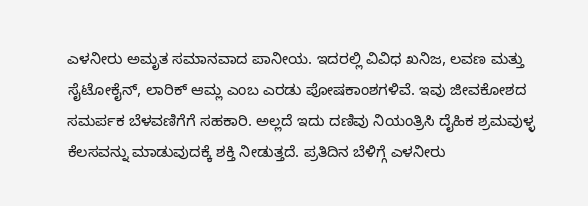ಎಳನೀರು ಅಮೃತ ಸಮಾನವಾದ ಪಾನೀಯ. ಇದರಲ್ಲಿ ವಿವಿಧ ಖನಿಜ, ಲವಣ ಮತ್ತು ಸೈಟೋಕೈನ್, ಲಾರಿಕ್ ಆಮ್ಲ ಎಂಬ ಎರಡು ಪೋಷಕಾಂಶಗಳಿವೆ. ಇವು ಜೀವಕೋಶದ ಸಮರ್ಪಕ ಬೆಳವಣಿಗೆಗೆ ಸಹಕಾರಿ. ಅಲ್ಲದೆ ಇದು ದಣಿವು ನಿಯಂತ್ರಿಸಿ ದೈಹಿಕ ಶ್ರಮವುಳ್ಳ ಕೆಲಸವನ್ನು ಮಾಡುವುದಕ್ಕೆ ಶಕ್ತಿ ನೀಡುತ್ತದೆ. ಪ್ರತಿದಿನ ಬೆಳಿಗ್ಗೆ ಎಳನೀರು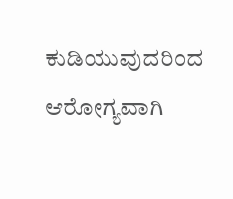ಕುಡಿಯುವುದರಿಂದ ಆರೋಗ್ಯವಾಗಿ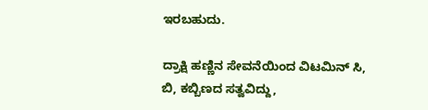ಇರಬಹುದು.

ದ್ರಾಕ್ಷಿ ಹಣ್ಣಿನ ಸೇವನೆಯಿಂದ ವಿಟಮಿನ್ ಸಿ, ಬಿ, ಕಬ್ಬಿಣದ ಸತ್ವವಿದ್ದು,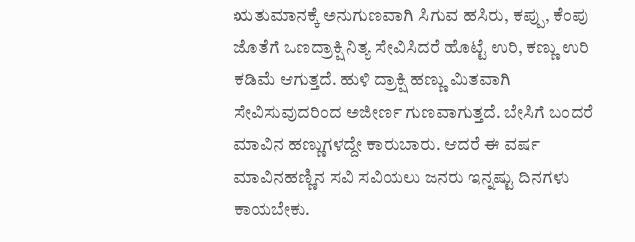ಋತುಮಾನಕ್ಕೆ ಅನುಗುಣವಾಗಿ ಸಿಗುವ ಹಸಿರು, ಕಪ್ಪು, ಕೆಂಪು ಜೊತೆಗೆ ಒಣದ್ರಾಕ್ಷಿ ನಿತ್ಯ ಸೇವಿಸಿದರೆ ಹೊಟ್ಟೆ ಉರಿ, ಕಣ್ಣು ಉರಿ ಕಡಿಮೆ ಆಗುತ್ತದೆ. ಹುಳಿ ದ್ರಾಕ್ಷಿ ಹಣ್ಣು ಮಿತವಾಗಿ ಸೇವಿಸುವುದರಿಂದ ಅಜೀರ್ಣ ಗುಣವಾಗುತ್ತದೆ. ಬೇಸಿಗೆ ಬಂದರೆ ಮಾವಿನ ಹಣ್ಣುಗಳದ್ದೇ ಕಾರುಬಾರು. ಆದರೆ ಈ ವರ್ಷ ಮಾವಿನಹಣ್ಣಿನ ಸವಿ ಸವಿಯಲು ಜನರು ಇನ್ನಷ್ಟು ದಿನಗಳು ಕಾಯಬೇಕು.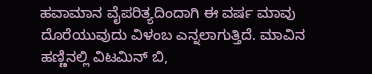ಹವಾಮಾನ ವೈಪರಿತ್ಯದಿಂದಾಗಿ ಈ ವರ್ಷ ಮಾವು ದೊರೆಯುವುದು ವಿಳಂಬ ಎನ್ನಲಾಗುತ್ತಿದೆ. ಮಾವಿನ ಹಣ್ಣಿನಲ್ಲಿ ವಿಟಮಿನ್ ಬಿ,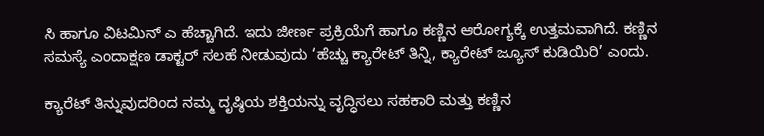ಸಿ ಹಾಗೂ ವಿಟಮಿನ್ ಎ ಹೆಚ್ಚಾಗಿದೆ. ಇದು ಜೀರ್ಣ ಪ್ರಕ್ರಿಯೆಗೆ ಹಾಗೂ ಕಣ್ಣಿನ ಆರೋಗ್ಯಕ್ಕೆ ಉತ್ತಮವಾಗಿದೆ. ಕಣ್ಣಿನ ಸಮಸ್ಯೆ ಎಂದಾಕ್ಷಣ ಡಾಕ್ಟರ್ ಸಲಹೆ ನೀಡುವುದು ‘ಹೆಚ್ಚು ಕ್ಯಾರೇಟ್ ತಿನ್ನಿ, ಕ್ಯಾರೇಟ್ ಜ್ಯೂಸ್ ಕುಡಿಯಿರಿ’ ಎಂದು.

ಕ್ಯಾರೆಟ್ ತಿನ್ನುವುದರಿಂದ ನಮ್ಮ ದೃಷ್ಠಿಯ ಶಕ್ತಿಯನ್ನು ವೃದ್ಧಿಸಲು ಸಹಕಾರಿ ಮತ್ತು ಕಣ್ಣಿನ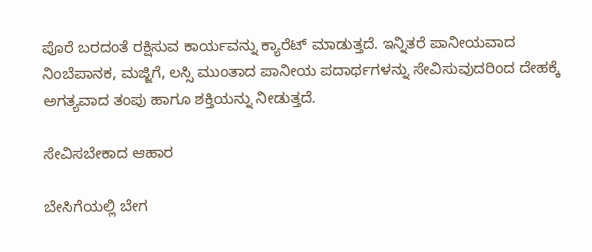ಪೊರೆ ಬರದಂತೆ ರಕ್ಷಿಸುವ ಕಾರ್ಯವನ್ನು ಕ್ಯಾರೆಟ್ ಮಾಡುತ್ತದೆ. ಇನ್ನಿತರೆ ಪಾನೀಯವಾದ ನಿಂಬೆಪಾನಕ, ಮಜ್ಜಿಗೆ, ಲಸ್ಸಿ ಮುಂತಾದ ಪಾನೀಯ ಪದಾರ್ಥಗಳನ್ನು ಸೇವಿಸುವುದರಿಂದ ದೇಹಕ್ಕೆ ಅಗತ್ಯವಾದ ತಂಪು ಹಾಗೂ ಶಕ್ತಿಯನ್ನು ನೀಡುತ್ತದೆ.

ಸೇವಿಸಬೇಕಾದ ಆಹಾರ

ಬೇಸಿಗೆಯಲ್ಲಿ ಬೇಗ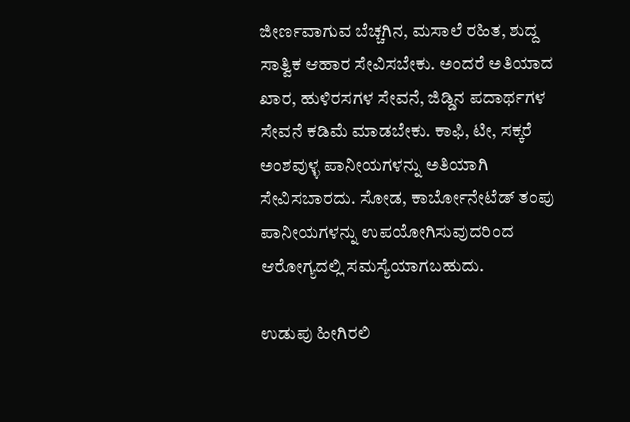ಜೀರ್ಣವಾಗುವ ಬೆಚ್ಚಗಿನ, ಮಸಾಲೆ ರಹಿತ, ಶುದ್ದ ಸಾತ್ವಿಕ ಆಹಾರ ಸೇವಿಸಬೇಕು. ಅಂದರೆ ಅತಿಯಾದ ಖಾರ, ಹುಳಿರಸಗಳ ಸೇವನೆ, ಜಿಡ್ಡಿನ ಪದಾರ್ಥಗಳ ಸೇವನೆ ಕಡಿಮೆ ಮಾಡಬೇಕು. ಕಾಫಿ, ಟೀ, ಸಕ್ಕರೆ ಅಂಶವುಳ್ಳ ಪಾನೀಯಗಳನ್ನು ಅತಿಯಾಗಿ ಸೇವಿಸಬಾರದು. ಸೋಡ, ಕಾರ್ಬೋನೇಟೆಡ್ ತಂಪು ಪಾನೀಯಗಳನ್ನು ಉಪಯೋಗಿಸುವುದರಿಂದ ಆರೋಗ್ಯದಲ್ಲಿ ಸಮಸ್ಯೆಯಾಗಬಹುದು.

ಉಡುಪು ಹೀಗಿರಲಿ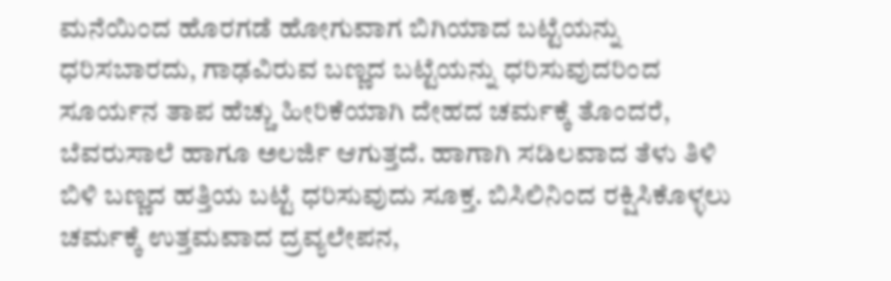ಮನೆಯಿಂದ ಹೊರಗಡೆ ಹೋಗುವಾಗ ಬಿಗಿಯಾದ ಬಟ್ಟೆಯನ್ನು ಧರಿಸಬಾರದು, ಗಾಢವಿರುವ ಬಣ್ಣದ ಬಟ್ಟೆಯನ್ನು ಧರಿಸುವುದರಿಂದ ಸೂರ್ಯನ ತಾಪ ಹೆಚ್ಚು ಹೀರಿಕೆಯಾಗಿ ದೇಹದ ಚರ್ಮಕ್ಕೆ ತೊಂದರೆ, ಬೆವರುಸಾಲೆ ಹಾಗೂ ಅಲರ್ಜಿ ಆಗುತ್ತದೆ. ಹಾಗಾಗಿ ಸಡಿಲವಾದ ತೆಳು ತಿಳಿ ಬಿಳಿ ಬಣ್ಣದ ಹತ್ತಿಯ ಬಟ್ಟೆ ಧರಿಸುವುದು ಸೂಕ್ತ. ಬಿಸಿಲಿನಿಂದ ರಕ್ಷಿಸಿಕೊಳ್ಳಲು ಚರ್ಮಕ್ಕೆ ಉತ್ತಮವಾದ ದ್ರವ್ಯಲೇಪನ,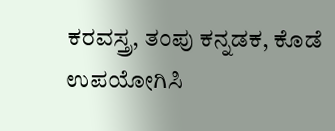ಕರವಸ್ತ್ರ, ತಂಪು ಕನ್ನಡಕ, ಕೊಡೆ ಉಪಯೋಗಿಸಿ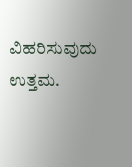ವಿಹರಿಸುವುದು ಉತ್ತಮ.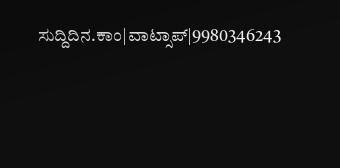ಸುದ್ದಿದಿನ.ಕಾಂ|ವಾಟ್ಸಾಪ್|9980346243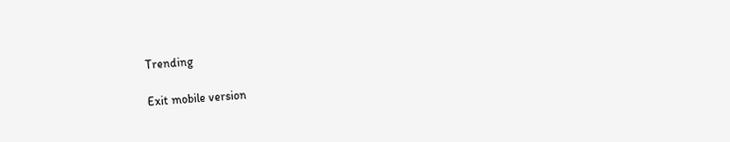Trending

Exit mobile version